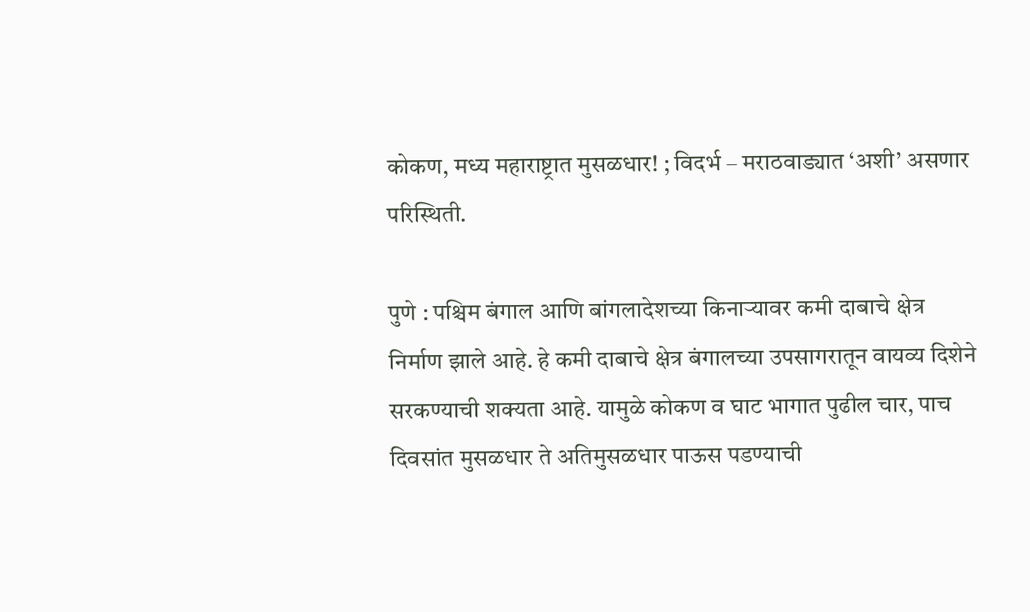कोकण, मध्य महाराष्ट्रात मुसळधार! ; विदर्भ – मराठवाड्यात ‘अशी’ असणार परिस्थिती.

पुणे : पश्चिम बंगाल आणि बांगलादेशच्या किनाऱ्यावर कमी दाबाचे क्षेत्र निर्माण झाले आहे. हे कमी दाबाचे क्षेत्र बंगालच्या उपसागरातून वायव्य दिशेने सरकण्याची शक्यता आहे. यामुळे कोकण व घाट भागात पुढील चार, पाच दिवसांत मुसळधार ते अतिमुसळधार पाऊस पडण्याची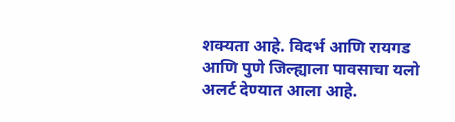शक्यता आहे. विदर्भ आणि रायगड आणि पुणे जिल्ह्याला पावसाचा यलो अलर्ट देण्यात आला आहे.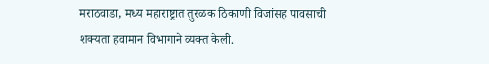मराठवाडा, मध्य महाराष्ट्रात तुरळक ठिकाणी विजांसह पावसाची शक्यता हवामान विभागाने व्यक्त केली.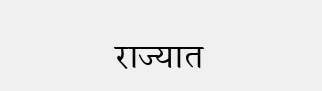राज्यात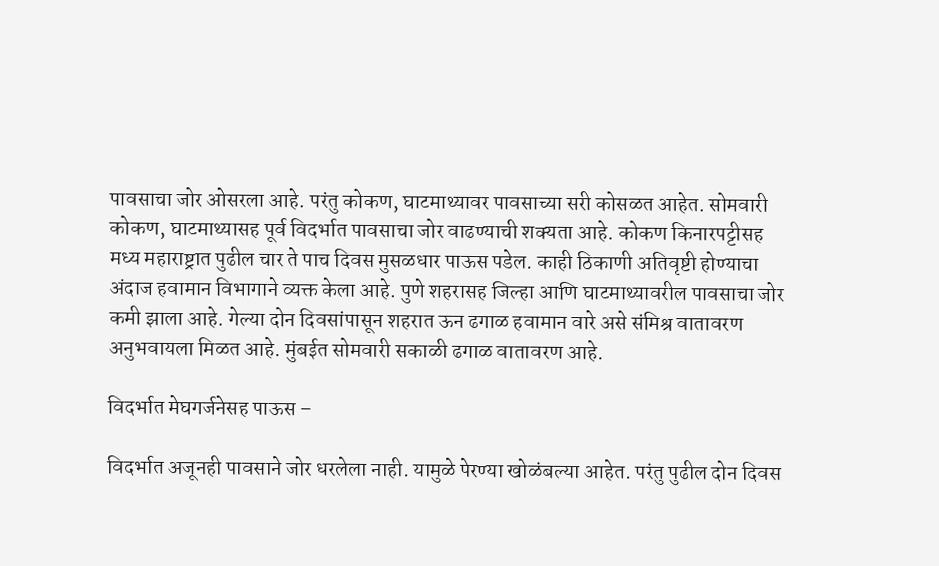पावसाचा जोर ओसरला आहे. परंतु कोकण, घाटमाथ्यावर पावसाच्या सरी कोसळत आहेत. सोमवारी कोकण, घाटमाथ्यासह पूर्व विदर्भात पावसाचा जोर वाढण्याची शक्यता आहे. कोकण किनारपट्टीसह मध्य महाराष्ट्रात पुढील चार ते पाच दिवस मुसळधार पाऊस पडेल. काही ठिकाणी अतिवृष्टी होण्याचा अंदाज हवामान विभागाने व्यक्त केला आहे. पुणे शहरासह जिल्हा आणि घाटमाथ्यावरील पावसाचा जोर कमी झाला आहे. गेल्या दोन दिवसांपासून शहरात ऊन ढगाळ हवामान वारे असे संमिश्र वातावरण अनुभवायला मिळत आहे. मुंबईत सोमवारी सकाळी ढगाळ वातावरण आहे.

विदर्भात मेघगर्जनेसह पाऊस –

विदर्भात अजूनही पावसाने जोर धरलेला नाही. यामुळे पेरण्या खोळंबल्या आहेत. परंतु पुढील दोन दिवस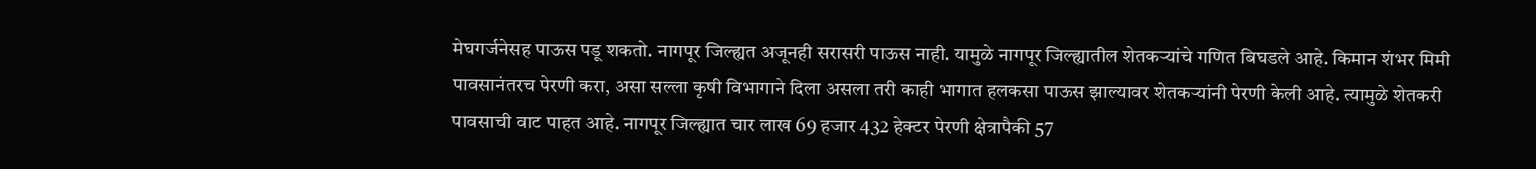मेघगर्जनेसह पाऊस पडू शकतो. नागपूर जिल्ह्यत अजूनही सरासरी पाऊस नाही. यामुळे नागपूर जिल्ह्यातील शेतकऱ्यांचे गणित बिघडले आहे. किमान शंभर मिमी पावसानंतरच पेरणी करा, असा सल्ला कृषी विभागाने दिला असला तरी काही भागात हलकसा पाऊस झाल्यावर शेतकऱ्यांनी पेरणी केली आहे. त्यामुळे शेतकरी पावसाची वाट पाहत आहे. नागपूर जिल्ह्यात चार लाख 69 हजार 432 हेक्टर पेरणी क्षेत्रापैकी 57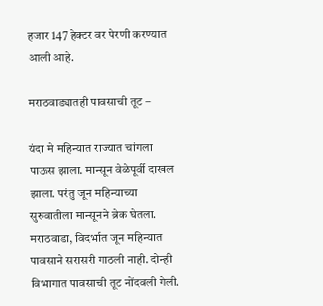हजार 147 हेक्टर वर पेरणी करण्यात आली आहे.

मराठवाड्यातही पावसाची तूट –

यंदा मे महिन्यात राज्यात चांगला पाऊस झाला. मान्सून वेळेपूर्वी दाखल झाला. परंतु जून महिन्याच्या सुरुवातीला मान्सूनने ब्रेक घेतला. मराठवाडा, विदर्भात जून महिन्यात पावसाने सरासरी गाठली नाही. दोन्ही विभागात पावसाची तूट नोंदवली गेली.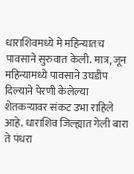धाराशिवमध्ये मे महिन्यातच पावसाने सुरुवात केली. मात्र, जून महिन्यामध्ये पावसाने उघडीप दिल्याने पेरणी केलेल्या शेतकऱ्यावर संकट उभा राहिले आहे. धाराशिव जिल्ह्यात गेली बारा ते पंधरा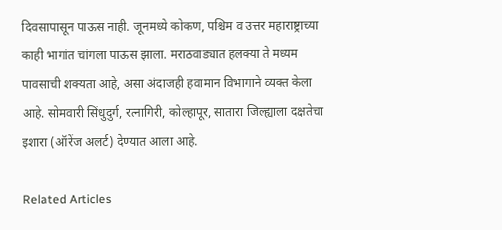दिवसापासून पाऊस नाही. जूनमध्ये कोकण, पश्चिम व उत्तर महाराष्ट्राच्या काही भागांत चांगला पाऊस झाला. मराठवाड्यात हलक्या ते मध्यम पावसाची शक्यता आहे, असा अंदाजही हवामान विभागाने व्यक्त केला आहे. सोमवारी सिंधुदुर्ग, रत्नागिरी, कोल्हापूर, सातारा जिल्ह्याला दक्षतेचा इशारा (ऑरेंज अलर्ट) देण्यात आला आहे.

Related Articles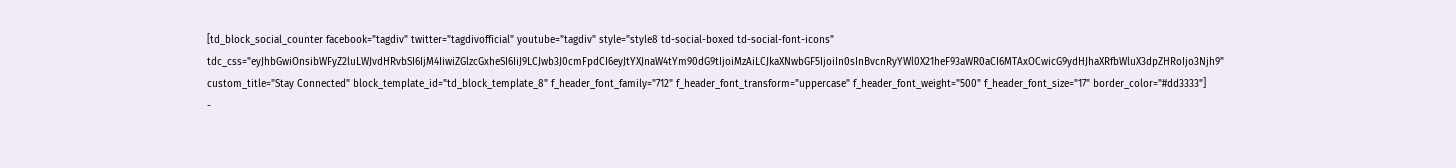[td_block_social_counter facebook="tagdiv" twitter="tagdivofficial" youtube="tagdiv" style="style8 td-social-boxed td-social-font-icons" tdc_css="eyJhbGwiOnsibWFyZ2luLWJvdHRvbSI6IjM4IiwiZGlzcGxheSI6IiJ9LCJwb3J0cmFpdCI6eyJtYXJnaW4tYm90dG9tIjoiMzAiLCJkaXNwbGF5IjoiIn0sInBvcnRyYWl0X21heF93aWR0aCI6MTAxOCwicG9ydHJhaXRfbWluX3dpZHRoIjo3Njh9" custom_title="Stay Connected" block_template_id="td_block_template_8" f_header_font_family="712" f_header_font_transform="uppercase" f_header_font_weight="500" f_header_font_size="17" border_color="#dd3333"]
-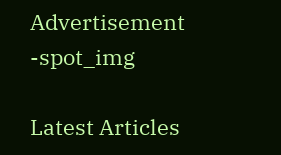Advertisement -spot_img

Latest Articles